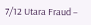7/12 Utara Fraud –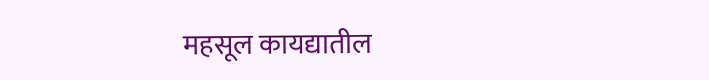महसूल कायद्यातील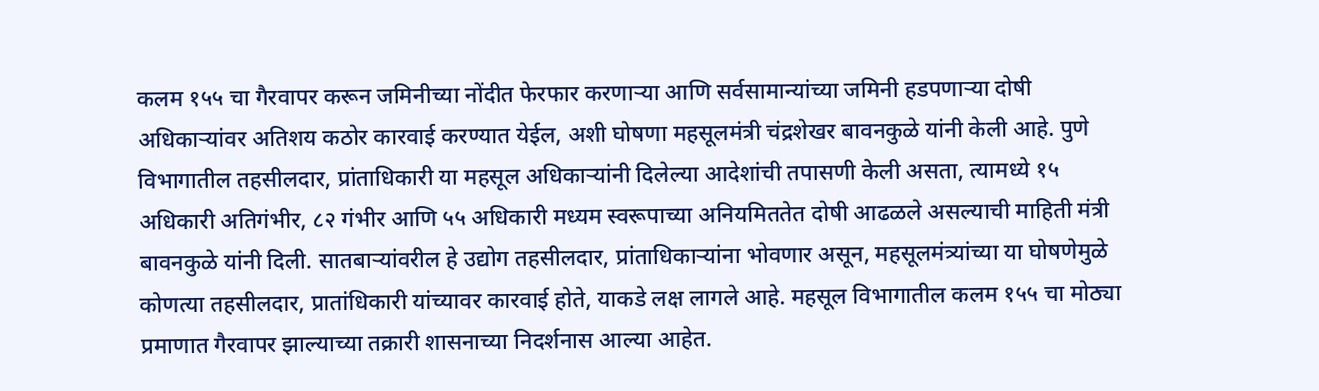कलम १५५ चा गैरवापर करून जमिनीच्या नोंदीत फेरफार करणाऱ्या आणि सर्वसामान्यांच्या जमिनी हडपणाऱ्या दोषी अधिकाऱ्यांवर अतिशय कठोर कारवाई करण्यात येईल, अशी घोषणा महसूलमंत्री चंद्रशेखर बावनकुळे यांनी केली आहे. पुणे विभागातील तहसीलदार, प्रांताधिकारी या महसूल अधिकाऱ्यांनी दिलेल्या आदेशांची तपासणी केली असता, त्यामध्ये १५ अधिकारी अतिगंभीर, ८२ गंभीर आणि ५५ अधिकारी मध्यम स्वरूपाच्या अनियमिततेत दोषी आढळले असल्याची माहिती मंत्री बावनकुळे यांनी दिली. सातबाऱ्यांवरील हे उद्योग तहसीलदार, प्रांताधिकाऱ्यांना भोवणार असून, महसूलमंत्र्यांच्या या घोषणेमुळे कोणत्या तहसीलदार, प्रातांधिकारी यांच्यावर कारवाई होते, याकडे लक्ष लागले आहे. महसूल विभागातील कलम १५५ चा मोठ्या प्रमाणात गैरवापर झाल्याच्या तक्रारी शासनाच्या निदर्शनास आल्या आहेत.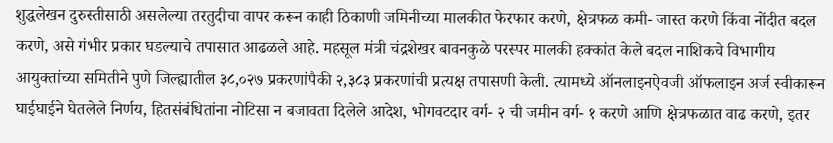शुद्धलेखन दुरुस्तीसाठी असलेल्या तरतुदीचा वापर करून काही ठिकाणी जमिनीच्या मालकीत फेरफार करणे, क्षेत्रफळ कमी- जास्त करणे किंवा नोंदीत बदल करणे, असे गंभीर प्रकार घडल्याचे तपासात आढळले आहे. महसूल मंत्री चंद्रशेखर बावनकुळे परस्पर मालकी हक्कांत केले बदल नाशिकचे विभागीय आयुक्तांच्या समितीने पुणे जिल्ह्यातील ३८,०२७ प्रकरणांपैकी २,३८३ प्रकरणांची प्रत्यक्ष तपासणी केली. त्यामध्ये ऑनलाइनऐवजी ऑफलाइन अर्ज स्वीकारून घाईघाईने घेतलेले निर्णय, हितसंबंधितांना नोटिसा न बजावता दिलेले आदेश, भोगवटदार वर्ग- २ ची जमीन वर्ग- १ करणे आणि क्षेत्रफळात वाढ करणे, इतर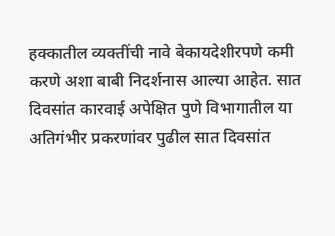हक्कातील व्यक्तींची नावे बेकायदेशीरपणे कमी करणे अशा बाबी निदर्शनास आल्या आहेत. सात दिवसांत कारवाई अपेक्षित पुणे विभागातील या अतिगंभीर प्रकरणांवर पुढील सात दिवसांत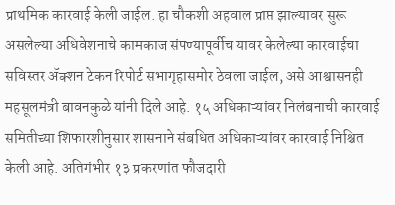प्राथमिक कारवाई केली जाईल. हा चौकशी अहवाल प्राप्त झाल्यावर सुरू असलेल्या अधिवेशनाचे कामकाज संपण्यापूर्वीच यावर केलेल्या कारवाईचा सविस्तर ॲक्शन टेकन रिपोर्ट सभागृहासमोर ठेवला जाईल, असे आश्वासनही महसूलमंत्री बावनकुळे यांनी दिले आहे. १५ अधिकाऱ्यांवर निलंबनाची कारवाई समितीच्या शिफारशीनुसार शासनाने संबधित अधिकाऱ्यांवर कारवाई निश्चित केली आहे. अतिगंभीर १३ प्रकरणांत फौजदारी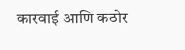कारवाई आणि कठोर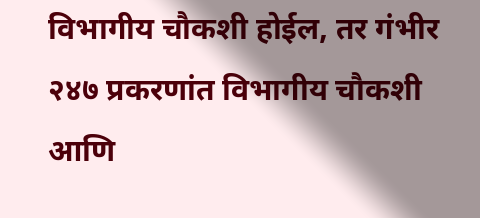विभागीय चौकशी होईल, तर गंभीर २४७ प्रकरणांत विभागीय चौकशी आणि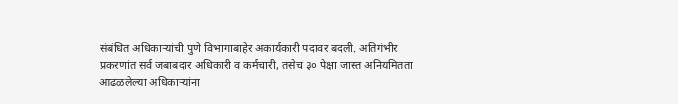संबंधित अधिकाऱ्यांची पुणे विभागाबाहेर अकार्यकारी पदावर बदली. अतिगंभीर प्रकरणांत सर्व जबाबदार अधिकारी व कर्मचारी, तसेच ३० पेक्षा जास्त अनियमितता आढळलेल्या अधिकाऱ्यांना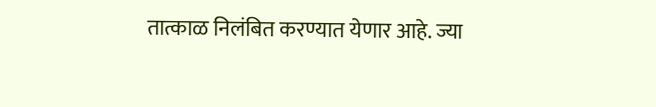तात्काळ निलंबित करण्यात येणार आहे. ज्या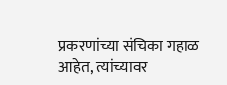प्रकरणांच्या संचिका गहाळ आहेत, त्यांच्यावर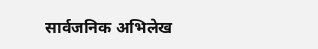सार्वजनिक अभिलेख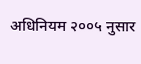अधिनियम २००५ नुसार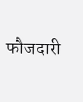फौजदारी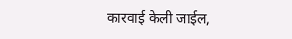कारवाई केली जाईल,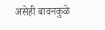असेही बावनकुळे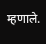म्हणाले.